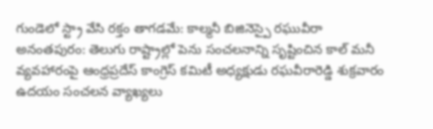గుండెలో స్ట్రా వేసి రక్తం తాగడమే: కాల్మనీ బిజినెస్పై రఘువీరా
అనంతపురం: తెలుగు రాష్ట్రాల్లో పెను సంచలనాన్ని సృష్టించిన కాల్ మనీ వ్యవహారంపై ఆంధ్రప్రదేస్ కాంగ్రెస్ కమిటీ అధ్యక్షుడు రఘవీరారెడ్డి శుక్రవారం ఉదయం సంచలన వ్యాఖ్యలు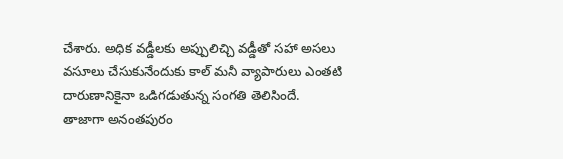చేశారు. అధిక వడ్డీలకు అప్పులిచ్చి వడ్డీతో సహా అసలు వసూలు చేసుకునేందుకు కాల్ మనీ వ్యాపారులు ఎంతటి దారుణానికైనా ఒడిగడుతున్న సంగతి తెలిసిందే.
తాజాగా అనంతపురం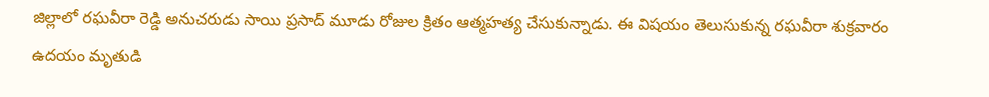జిల్లాలో రఘవీరా రెడ్డి అనుచరుడు సాయి ప్రసాద్ మూడు రోజుల క్రితం ఆత్మహత్య చేసుకున్నాడు. ఈ విషయం తెలుసుకున్న రఘవీరా శుక్రవారం ఉదయం మృతుడి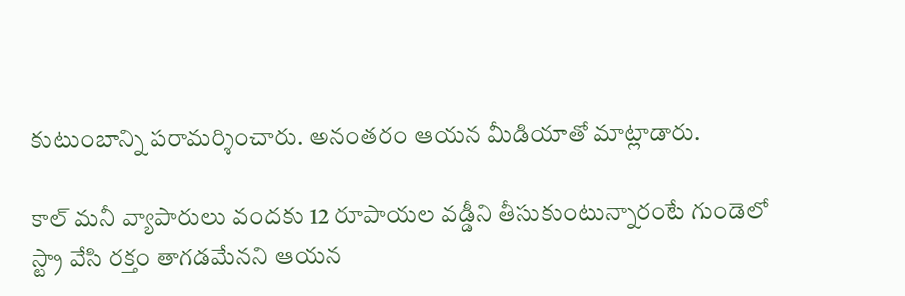కుటుంబాన్ని పరామర్శించారు. అనంతరం ఆయన మీడియాతో మాట్లాడారు.

కాల్ మనీ వ్యాపారులు వందకు 12 రూపాయల వడ్డీని తీసుకుంటున్నారంటే గుండెలో స్ట్రా వేసి రక్తం తాగడమేనని ఆయన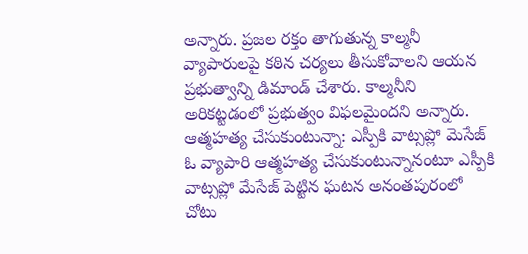అన్నారు. ప్రజల రక్తం తాగుతున్న కాల్మనీ వ్యాపారులపై కఠిన చర్యలు తీసుకోవాలని ఆయన ప్రభుత్వాన్ని డిమాండ్ చేశారు. కాల్మనీని అరికట్టడంలో ప్రభుత్వం విఫలమైందని అన్నారు.
ఆత్మహత్య చేసుకుంటున్నా: ఎస్పీకి వాట్సప్లో మెసేజ్
ఓ వ్యాపారి ఆత్మహత్య చేసుకుంటున్నానంటూ ఎస్పీకి వాట్సప్లో మేసేజ్ పెట్టిన ఘటన అనంతపురంలో చోటు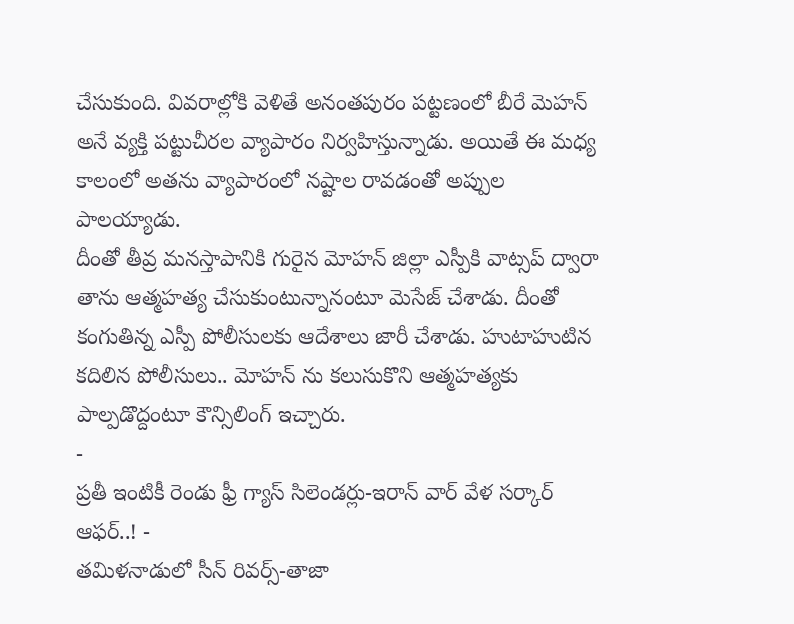చేసుకుంది. వివరాల్లోకి వెళితే అనంతపురం పట్టణంలో బీరే మెహన్ అనే వ్యక్తి పట్టుచీరల వ్యాపారం నిర్వహిస్తున్నాడు. అయితే ఈ మధ్య కాలంలో అతను వ్యాపారంలో నష్టాల రావడంతో అప్పుల పాలయ్యాడు.
దీంతో తీవ్ర మనస్తాపానికి గురైన మోహన్ జిల్లా ఎస్పీకి వాట్సప్ ద్వారా తాను ఆత్మహత్య చేసుకుంటున్నానంటూ మెసేజ్ చేశాడు. దీంతో కంగుతిన్న ఎస్పీ పోలీసులకు ఆదేశాలు జారీ చేశాడు. హుటాహుటిన కదిలిన పోలీసులు.. మోహన్ ను కలుసుకొని ఆత్మహత్యకు పాల్పడొద్దంటూ కౌన్సిలింగ్ ఇచ్చారు.
-
ప్రతీ ఇంటికీ రెండు ఫ్రీ గ్యాస్ సిలెండర్లు-ఇరాన్ వార్ వేళ సర్కార్ ఆఫర్..! -
తమిళనాడులో సీన్ రివర్స్-తాజా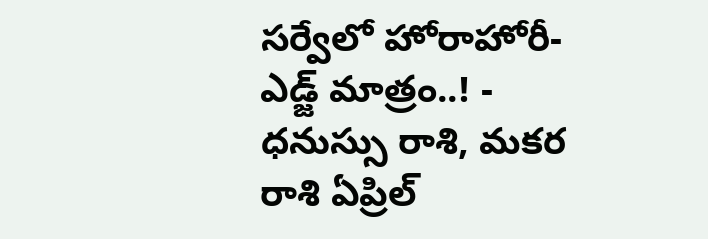సర్వేలో హోరాహోరీ-ఎడ్జ్ మాత్రం..! -
ధనుస్సు రాశి, మకర రాశి ఏప్రిల్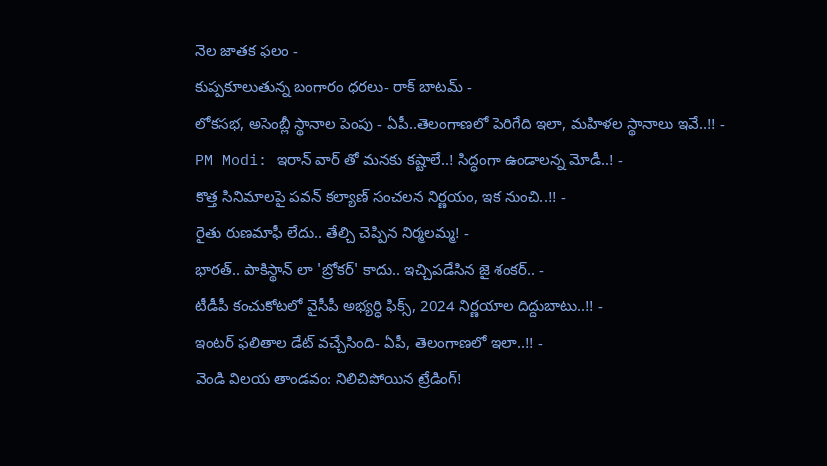నెల జాతక ఫలం -
కుప్పకూలుతున్న బంగారం ధరలు- రాక్ బాటమ్ -
లోకసభ, అసెంబ్లీ స్థానాల పెంపు - ఏపీ..తెలంగాణలో పెరిగేది ఇలా, మహిళల స్థానాలు ఇవే..!! -
PM Modi: ఇరాన్ వార్ తో మనకు కష్టాలే..! సిద్ధంగా ఉండాలన్న మోడీ..! -
కొత్త సినిమాలపై పవన్ కల్యాణ్ సంచలన నిర్ణయం, ఇక నుంచి..!! -
రైతు రుణమాఫీ లేదు.. తేల్చి చెప్పిన నిర్మలమ్మ! -
భారత్.. పాకిస్థాన్ లా 'బ్రోకర్' కాదు.. ఇచ్చిపడేసిన జై శంకర్.. -
టీడీపీ కంచుకోటలో వైసీపీ అభ్యర్ధి ఫిక్స్, 2024 నిర్ణయాల దిద్దుబాటు..!! -
ఇంటర్ ఫలితాల డేట్ వచ్చేసింది- ఏపీ, తెలంగాణలో ఇలా..!! -
వెండి విలయ తాండవం: నిలిచిపోయిన ట్రేడింగ్!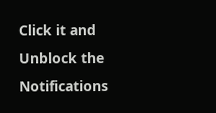Click it and Unblock the Notifications